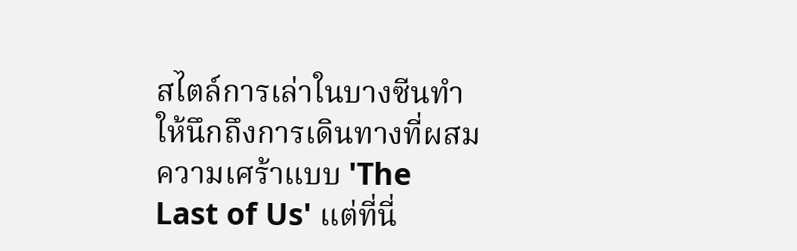สไตล์การเล่าในบางซีนทำให้นึกถึงการเดินทางที่ผสมความเศร้าแบบ 'The Last of Us' แต่ที่นี่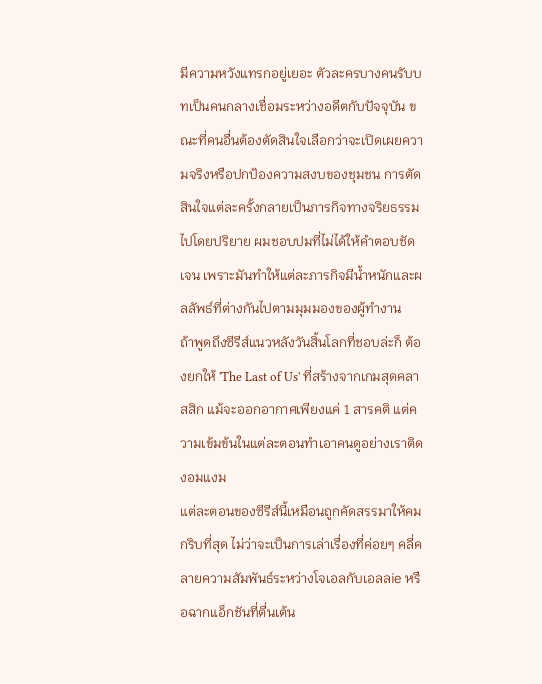มีความหวังแทรกอยู่เยอะ ตัวละครบางคนรับบทเป็นคนกลางเชื่อมระหว่างอดีตกับปัจจุบัน ขณะที่คนอื่นต้องตัดสินใจเลือกว่าจะเปิดเผยความจริงหรือปกป้องความสงบของชุมชน การตัดสินใจแต่ละครั้งกลายเป็นภารกิจทางจริยธรรมไปโดยปริยาย ผมชอบปมที่ไม่ได้ให้คำตอบชัดเจน เพราะมันทำให้แต่ละภารกิจมีน้ำหนักและผลลัพธ์ที่ต่างกันไปตามมุมมองของผู้ทำงาน
ถ้าพูดถึงซีรีส์แนวหลังวันสิ้นโลกที่ชอบล่ะก็ ต้องยกให้ 'The Last of Us' ที่สร้างจากเกมสุดคลาสสิก แม้จะออกอากาศเพียงแค่ 1 สารคติ แต่ความเข้มข้นในแต่ละตอนทำเอาคนดูอย่างเราติดงอมแงม
แต่ละตอนของซีรีส์นี้เหมือนถูกคัดสรรมาให้คมกริบที่สุด ไม่ว่าจะเป็นการเล่าเรื่องที่ค่อยๆ คลี่คลายความสัมพันธ์ระหว่างโจเอลกับเอลลie หรือฉากแอ็กชันที่ตื่นเต้น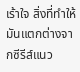เร้าใจ สิ่งที่ทำให้มันแตกต่างจากซีรีส์แนว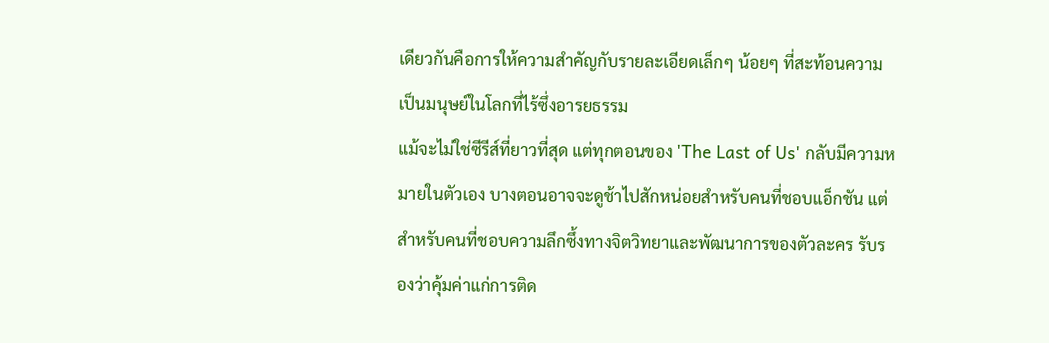เดียวกันคือการให้ความสำคัญกับรายละเอียดเล็กๆ น้อยๆ ที่สะท้อนความเป็นมนุษย์ในโลกที่ไร้ซึ่งอารยธรรม
แม้จะไม่ใช่ซีรีส์ที่ยาวที่สุด แต่ทุกตอนของ 'The Last of Us' กลับมีความหมายในตัวเอง บางตอนอาจจะดูช้าไปสักหน่อยสำหรับคนที่ชอบแอ็กชัน แต่สำหรับคนที่ชอบความลึกซึ้งทางจิตวิทยาและพัฒนาการของตัวละคร รับรองว่าคุ้มค่าแก่การติด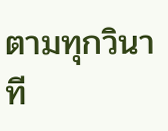ตามทุกวินาที